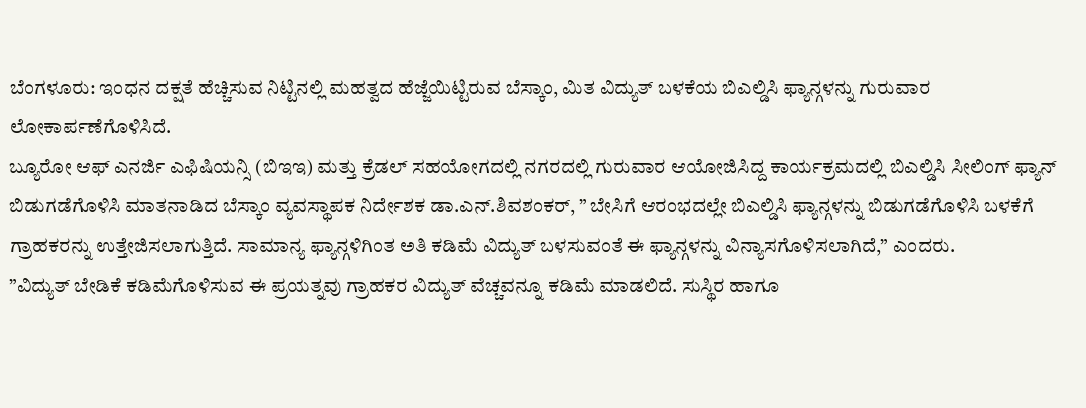ಬೆಂಗಳೂರು: ಇಂಧನ ದಕ್ಷತೆ ಹೆಚ್ಚಿಸುವ ನಿಟ್ಟಿನಲ್ಲಿ ಮಹತ್ವದ ಹೆಜ್ಜೆಯಿಟ್ಟಿರುವ ಬೆಸ್ಕಾಂ, ಮಿತ ವಿದ್ಯುತ್ ಬಳಕೆಯ ಬಿಎಲ್ಡಿಸಿ ಫ್ಯಾನ್ಗಳನ್ನು ಗುರುವಾರ ಲೋಕಾರ್ಪಣೆಗೊಳಿಸಿದೆ.
ಬ್ಯೂರೋ ಆಫ್ ಎನರ್ಜಿ ಎಫಿಷಿಯನ್ಸಿ (ಬಿಇಇ) ಮತ್ತು ಕ್ರೆಡಲ್ ಸಹಯೋಗದಲ್ಲಿ ನಗರದಲ್ಲಿ ಗುರುವಾರ ಆಯೋಜಿಸಿದ್ದ ಕಾರ್ಯಕ್ರಮದಲ್ಲಿ ಬಿಎಲ್ಡಿಸಿ ಸೀಲಿಂಗ್ ಫ್ಯಾನ್ ಬಿಡುಗಡೆಗೊಳಿಸಿ ಮಾತನಾಡಿದ ಬೆಸ್ಕಾಂ ವ್ಯವಸ್ಥಾಪಕ ನಿರ್ದೇಶಕ ಡಾ.ಎನ್.ಶಿವಶಂಕರ್, ” ಬೇಸಿಗೆ ಆರಂಭದಲ್ಲೇ ಬಿಎಲ್ಡಿಸಿ ಫ್ಯಾನ್ಗಳನ್ನು ಬಿಡುಗಡೆಗೊಳಿಸಿ ಬಳಕೆಗೆ ಗ್ರಾಹಕರನ್ನು ಉತ್ತೇಜಿಸಲಾಗುತ್ತಿದೆ. ಸಾಮಾನ್ಯ ಫ್ಯಾನ್ಗಳಿಗಿಂತ ಅತಿ ಕಡಿಮೆ ವಿದ್ಯುತ್ ಬಳಸುವಂತೆ ಈ ಫ್ಯಾನ್ಗಳನ್ನು ವಿನ್ಯಾಸಗೊಳಿಸಲಾಗಿದೆ,” ಎಂದರು.
”ವಿದ್ಯುತ್ ಬೇಡಿಕೆ ಕಡಿಮೆಗೊಳಿಸುವ ಈ ಪ್ರಯತ್ನವು ಗ್ರಾಹಕರ ವಿದ್ಯುತ್ ವೆಚ್ಚವನ್ನೂ ಕಡಿಮೆ ಮಾಡಲಿದೆ. ಸುಸ್ಥಿರ ಹಾಗೂ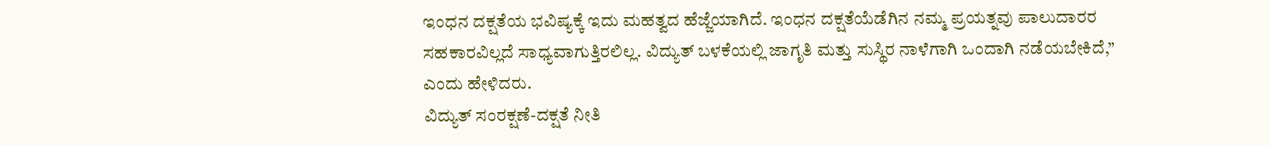ಇಂಧನ ದಕ್ಷತೆಯ ಭವಿಷ್ಯಕ್ಕೆ ಇದು ಮಹತ್ವದ ಹೆಜ್ಜೆಯಾಗಿದೆ. ಇಂಧನ ದಕ್ಷತೆಯೆಡೆಗಿನ ನಮ್ಮ ಪ್ರಯತ್ನವು ಪಾಲುದಾರರ ಸಹಕಾರವಿಲ್ಲದೆ ಸಾಧ್ಯವಾಗುತ್ತಿರಲಿಲ್ಲ. ವಿದ್ಯುತ್ ಬಳಕೆಯಲ್ಲಿ ಜಾಗೃತಿ ಮತ್ತು ಸುಸ್ಥಿರ ನಾಳೆಗಾಗಿ ಒಂದಾಗಿ ನಡೆಯಬೇಕಿದೆ,” ಎಂದು ಹೇಳಿದರು.
ವಿದ್ಯುತ್ ಸಂರಕ್ಷಣೆ-ದಕ್ಷತೆ ನೀತಿ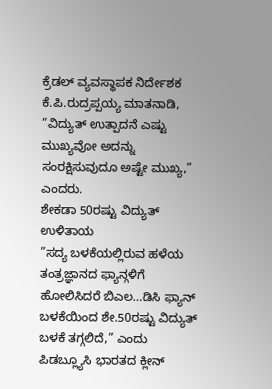ಕ್ರೆಡಲ್ ವ್ಯವಸ್ಥಾಪಕ ನಿರ್ದೇಶಕ ಕೆ.ಪಿ.ರುದ್ರಪ್ಪಯ್ಯ ಮಾತನಾಡಿ, ”ವಿದ್ಯುತ್ ಉತ್ಪಾದನೆ ಎಷ್ಟು ಮುಖ್ಯವೋ ಅದನ್ನು ಸಂರಕ್ಷಿಸುವುದೂ ಅಷ್ಟೇ ಮುಖ್ಯ,” ಎಂದರು.
ಶೇಕಡಾ 50ರಷ್ಟು ವಿದ್ಯುತ್ ಉಳಿತಾಯ
”ಸದ್ಯ ಬಳಕೆಯಲ್ಲಿರುವ ಹಳೆಯ ತಂತ್ರಜ್ಞಾನದ ಫ್ಯಾನ್ಗಳಿಗೆ ಹೋಲಿಸಿದರೆ ಬಿಎಲ…ಡಿಸಿ ಫ್ಯಾನ್ ಬಳಕೆಯಿಂದ ಶೇ.50ರಷ್ಟು ವಿದ್ಯುತ್ ಬಳಕೆ ತಗ್ಗಲಿದೆ,” ಎಂದು ಪಿಡಬ್ಲ್ಯೂಸಿ ಭಾರತದ ಕ್ಲೀನ್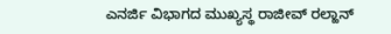ಎನರ್ಜಿ ವಿಭಾಗದ ಮುಖ್ಯಸ್ಥ ರಾಜೀವ್ ರಲ್ಹಾನ್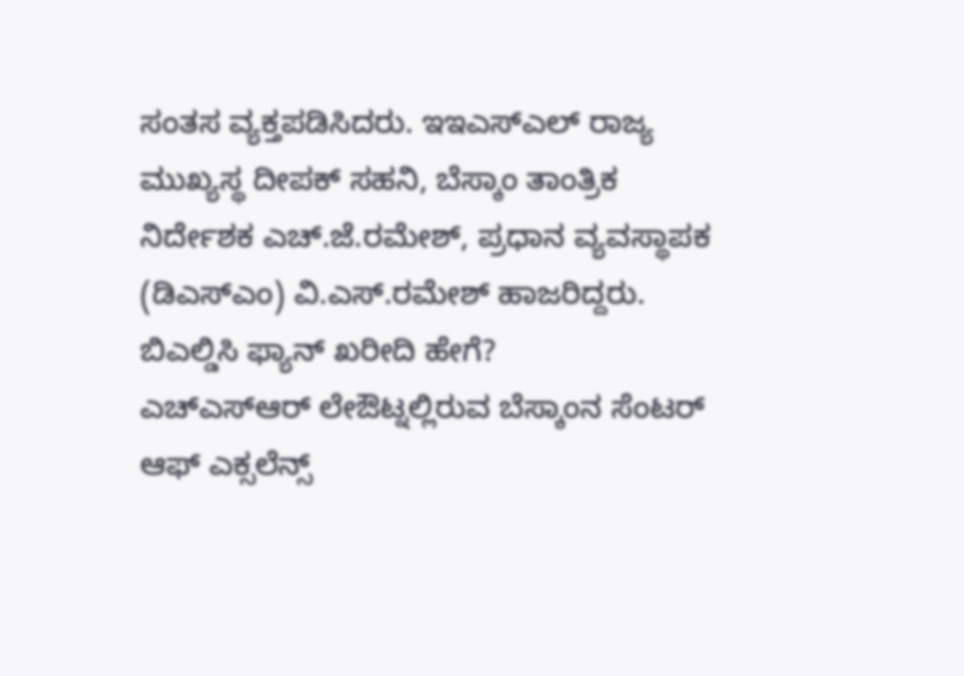ಸಂತಸ ವ್ಯಕ್ತಪಡಿಸಿದರು. ಇಇಎಸ್ಎಲ್ ರಾಜ್ಯ ಮುಖ್ಯಸ್ಥ ದೀಪಕ್ ಸಹನಿ, ಬೆಸ್ಕಾಂ ತಾಂತ್ರಿಕ ನಿರ್ದೇಶಕ ಎಚ್.ಜೆ.ರಮೇಶ್, ಪ್ರಧಾನ ವ್ಯವಸ್ಥಾಪಕ (ಡಿಎಸ್ಎಂ) ವಿ.ಎಸ್.ರಮೇಶ್ ಹಾಜರಿದ್ದರು.
ಬಿಎಲ್ಡಿಸಿ ಫ್ಯಾನ್ ಖರೀದಿ ಹೇಗೆ?
ಎಚ್ಎಸ್ಆರ್ ಲೇಔಟ್ನಲ್ಲಿರುವ ಬೆಸ್ಕಾಂನ ಸೆಂಟರ್ ಆಫ್ ಎಕ್ಸಲೆನ್ಸ್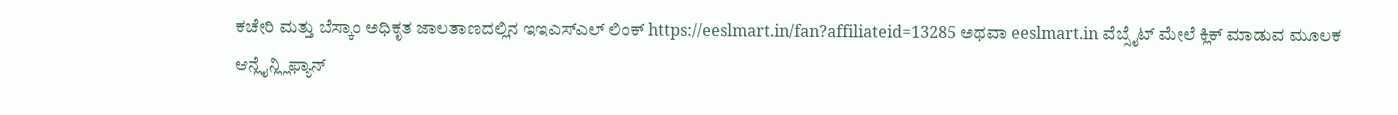ಕಚೇರಿ ಮತ್ತು ಬೆಸ್ಕಾಂ ಅಧಿಕೃತ ಜಾಲತಾಣದಲ್ಲಿನ ಇಇಎಸ್ಎಲ್ ಲಿಂಕ್ https://eeslmart.in/fan?affiliateid=13285 ಅಥವಾ eeslmart.in ವೆಬ್ಸೈಟ್ ಮೇಲೆ ಕ್ಲಿಕ್ ಮಾಡುವ ಮೂಲಕ ಆನ್ಲೈನ್ಲ್ಲಿಫ್ಯಾನ್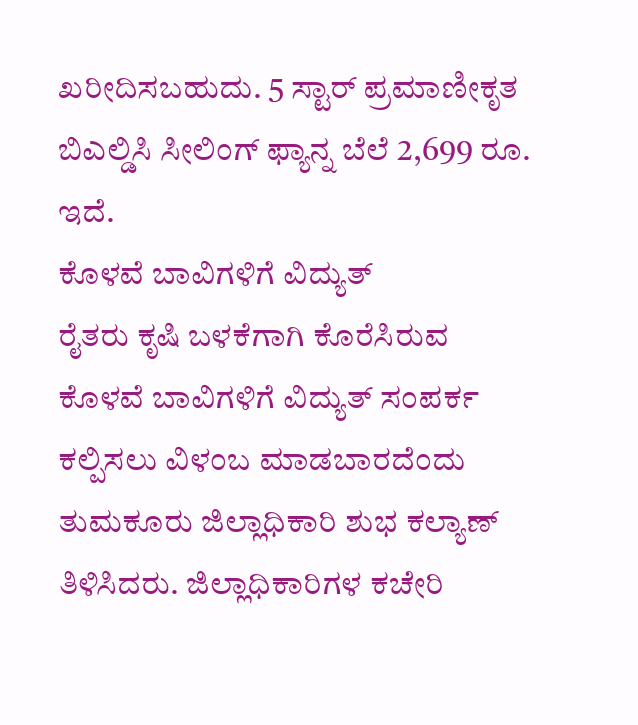ಖರೀದಿಸಬಹುದು. 5 ಸ್ಟಾರ್ ಪ್ರಮಾಣೀಕೃತ ಬಿಎಲ್ಡಿಸಿ ಸೀಲಿಂಗ್ ಫ್ಯಾನ್ನ ಬೆಲೆ 2,699 ರೂ. ಇದೆ.
ಕೊಳವೆ ಬಾವಿಗಳಿಗೆ ವಿದ್ಯುತ್
ರೈತರು ಕೃಷಿ ಬಳಕೆಗಾಗಿ ಕೊರೆಸಿರುವ ಕೊಳವೆ ಬಾವಿಗಳಿಗೆ ವಿದ್ಯುತ್ ಸಂಪರ್ಕ ಕಲ್ಪಿಸಲು ವಿಳಂಬ ಮಾಡಬಾರದೆಂದು ತುಮಕೂರು ಜಿಲ್ಲಾಧಿಕಾರಿ ಶುಭ ಕಲ್ಯಾಣ್ ತಿಳಿಸಿದರು. ಜಿಲ್ಲಾಧಿಕಾರಿಗಳ ಕಚೇರಿ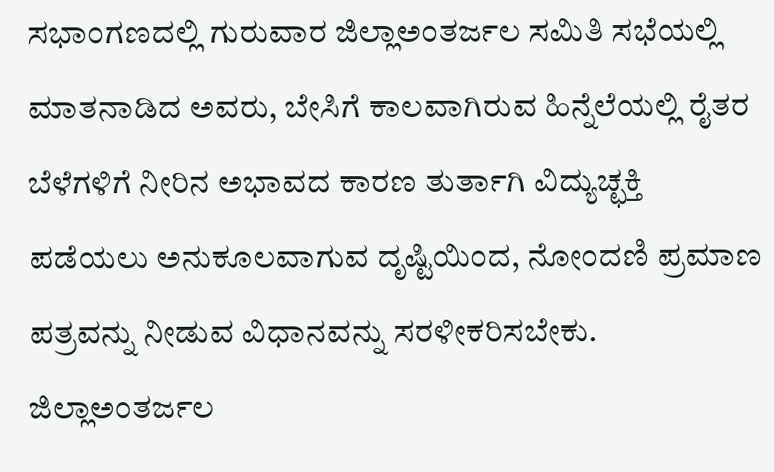ಸಭಾಂಗಣದಲ್ಲಿ ಗುರುವಾರ ಜಿಲ್ಲಾಅಂತರ್ಜಲ ಸಮಿತಿ ಸಭೆಯಲ್ಲಿ ಮಾತನಾಡಿದ ಅವರು, ಬೇಸಿಗೆ ಕಾಲವಾಗಿರುವ ಹಿನ್ನೆಲೆಯಲ್ಲಿ ರೈತರ ಬೆಳೆಗಳಿಗೆ ನೀರಿನ ಅಭಾವದ ಕಾರಣ ತುರ್ತಾಗಿ ವಿದ್ಯುಚ್ಛಕ್ತಿ ಪಡೆಯಲು ಅನುಕೂಲವಾಗುವ ದೃಷ್ಟಿಯಿಂದ, ನೋಂದಣಿ ಪ್ರಮಾಣ ಪತ್ರವನ್ನು ನೀಡುವ ವಿಧಾನವನ್ನು ಸರಳೀಕರಿಸಬೇಕು. ಜಿಲ್ಲಾಅಂತರ್ಜಲ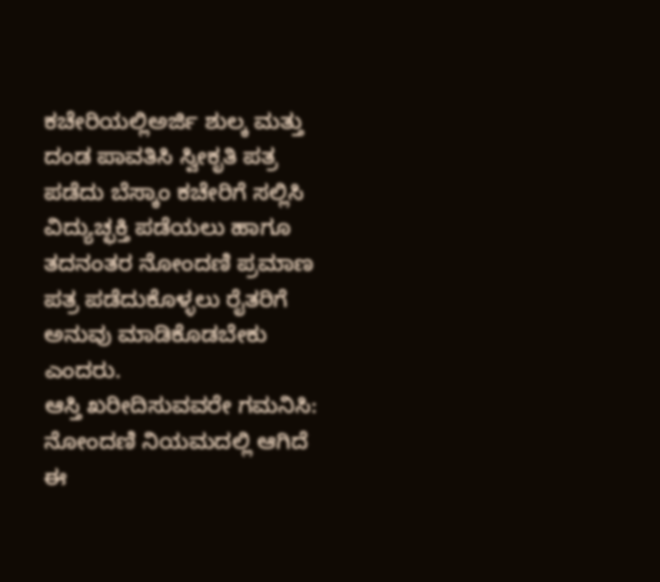ಕಚೇರಿಯಲ್ಲಿಅರ್ಜಿ ಶುಲ್ಕ ಮತ್ತು ದಂಡ ಪಾವತಿಸಿ ಸ್ವೀಕೃತಿ ಪತ್ರ ಪಡೆದು ಬೆಸ್ಕಾಂ ಕಚೇರಿಗೆ ಸಲ್ಲಿಸಿ ವಿದ್ಯುಚ್ಛಕ್ತಿ ಪಡೆಯಲು ಹಾಗೂ ತದನಂತರ ನೋಂದಣಿ ಪ್ರಮಾಣ ಪತ್ರ ಪಡೆದುಕೊಳ್ಳಲು ರೈತರಿಗೆ ಅನುವು ಮಾಡಿಕೊಡಬೇಕು ಎಂದರು.
ಆಸ್ತಿ ಖರೀದಿಸುವವರೇ ಗಮನಿಸಿ: ನೋಂದಣಿ ನಿಯಮದಲ್ಲಿ ಆಗಿದೆ ಈ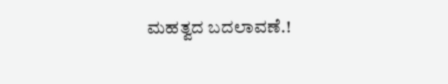ಮಹತ್ವದ ಬದಲಾವಣೆ.!